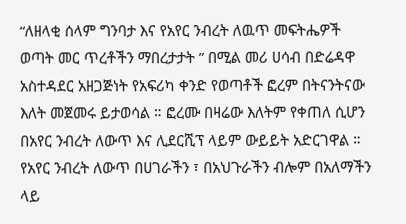“ለዘላቂ ሰላም ግንባታ እና የአየር ንብረት ለዉጥ መፍትሔዎች ወጣት መር ጥረቶችን ማበረታታት ” በሚል መሪ ሀሳብ በድሬዳዋ አስተዳደር አዘጋጅነት የአፍሪካ ቀንድ የወጣቶች ፎረም በትናንትናው እለት መጀመሩ ይታወሳል ። ፎረሙ በዛሬው እለትም የቀጠለ ሲሆን በአየር ንብረት ለውጥ እና ሊደርሺፕ ላይም ውይይት አድርገዋል ።
የአየር ንብረት ለውጥ በሀገራችን ፣ በአህጉራችን ብሎም በአለማችን ላይ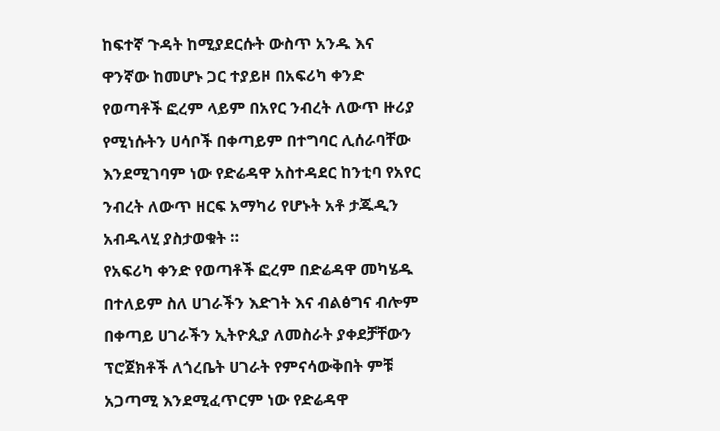ከፍተኛ ጉዳት ከሚያደርሱት ውስጥ አንዱ እና ዋንኛው ከመሆኑ ጋር ተያይዞ በአፍሪካ ቀንድ የወጣቶች ፎረም ላይም በአየር ንብረት ለውጥ ዙሪያ የሚነሱትን ሀሳቦች በቀጣይም በተግባር ሊሰራባቸው እንደሚገባም ነው የድሬዳዋ አስተዳደር ከንቲባ የአየር ንብረት ለውጥ ዘርፍ አማካሪ የሆኑት አቶ ታጁዲን አብዱላሂ ያስታወቁት ።
የአፍሪካ ቀንድ የወጣቶች ፎረም በድሬዳዋ መካሄዱ በተለይም ስለ ሀገራችን እድገት እና ብልፅግና ብሎም በቀጣይ ሀገራችን ኢትዮጲያ ለመስራት ያቀደቻቸውን ፕሮጀክቶች ለጎረቤት ሀገራት የምናሳውቅበት ምቹ አጋጣሚ እንደሚፈጥርም ነው የድሬዳዋ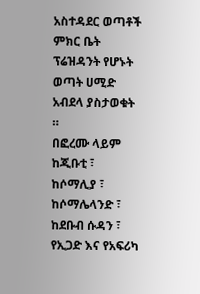አስተዳደር ወጣቶች ምክር ቤት ፕሬዝዳንት የሆኑት ወጣት ሀሚድ አብደላ ያስታወቁት ።
በፎረሙ ላይም ከጂቡቲ ፣ ከሶማሊያ ፣ ከሶማሌላንድ ፣ ከደቡብ ሱዳን ፣ የኢጋድ እና የአፍሪካ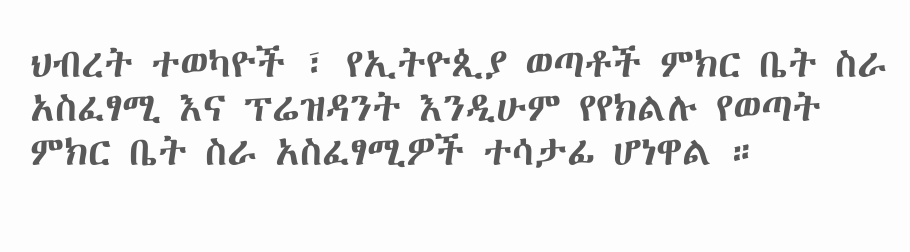ህብረት ተወካዮች ፣ የኢትዮጲያ ወጣቶች ምክር ቤት ስራ አስፈፃሚ እና ፕሬዝዳንት እንዲሁም የየክልሉ የወጣት ምክር ቤት ስራ አስፈፃሚዎች ተሳታፊ ሆነዋል ።